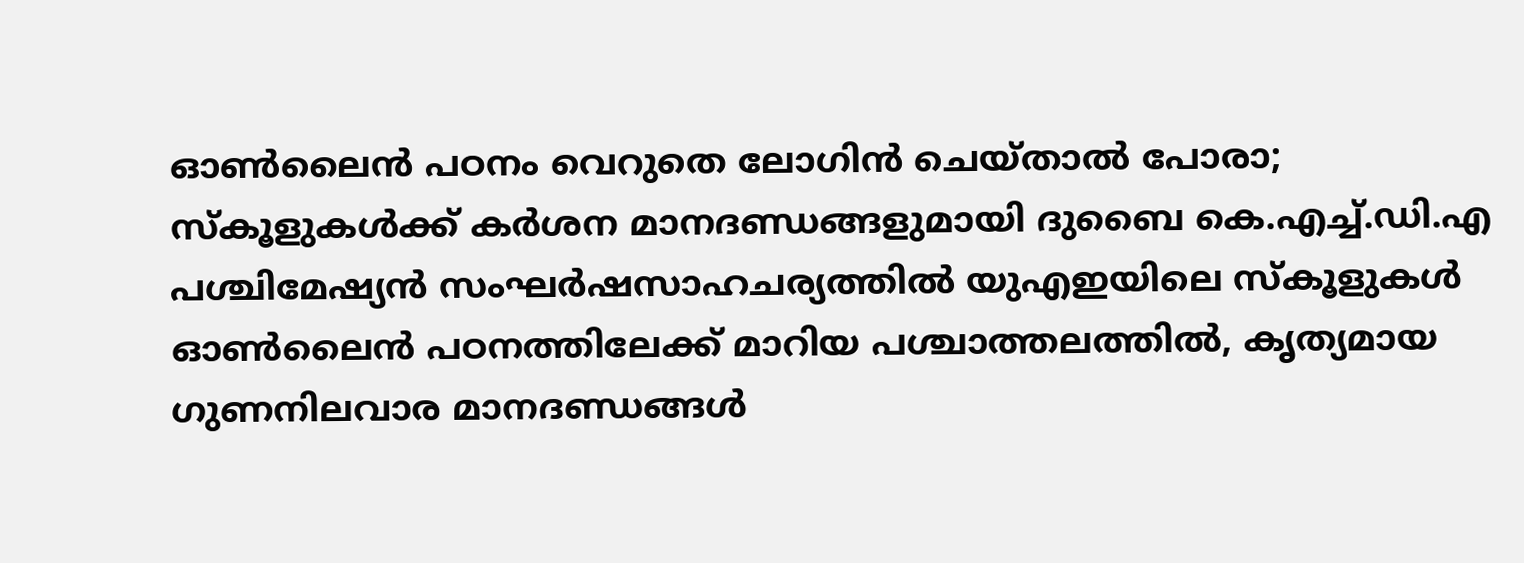ഓൺലൈൻ പഠനം വെറുതെ ലോഗിൻ ചെയ്താൽ പോരാ; സ്കൂളുകൾക്ക് കർശന മാനദണ്ഡങ്ങളുമായി ദുബൈ കെ.എച്ച്.ഡി.എ
പശ്ചിമേഷ്യൻ സംഘർഷസാഹചര്യത്തിൽ യുഎഇയിലെ സ്കൂളുകൾ ഓൺലൈൻ പഠനത്തിലേക്ക് മാറിയ പശ്ചാത്തലത്തിൽ, കൃത്യമായ ഗുണനിലവാര മാനദണ്ഡങ്ങൾ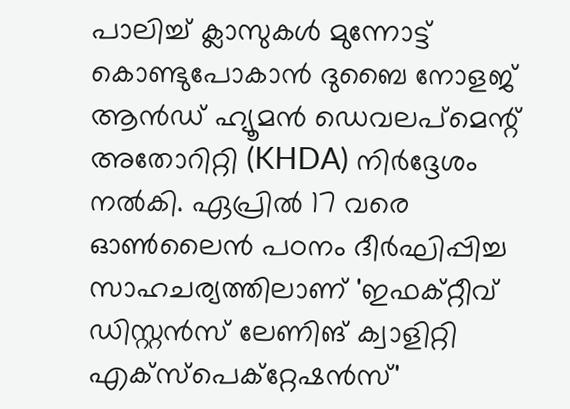പാലിച്ച് ക്ലാസുകൾ മുന്നോട്ട് കൊണ്ടുപോകാൻ ദുബൈ നോളജ് ആൻഡ് ഹ്യൂമൻ ഡെവലപ്മെന്റ് അതോറിറ്റി (KHDA) നിർദ്ദേശം നൽകി. ഏപ്രിൽ 17 വരെ ഓൺലൈൻ പഠനം ദീർഘിപ്പിച്ച സാഹചര്യത്തിലാണ് 'ഇഫക്റ്റീവ് ഡിസ്റ്റൻസ് ലേണിങ് ക്വാളിറ്റി എക്സ്പെക്റ്റേഷൻസ്'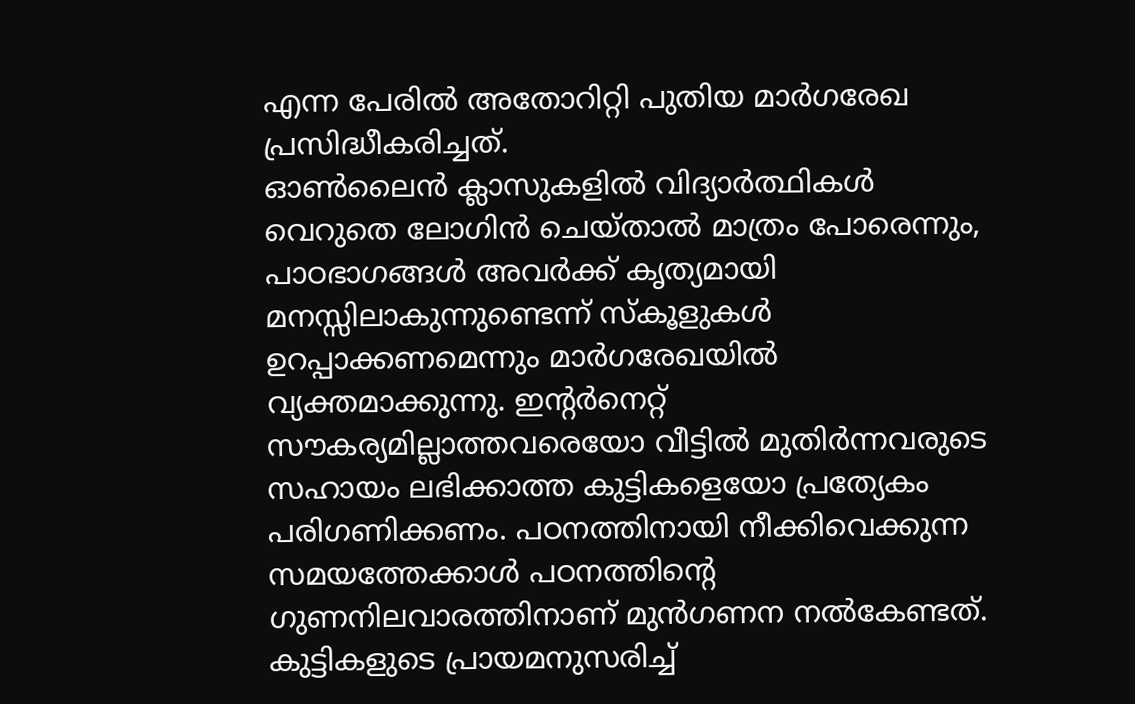എന്ന പേരിൽ അതോറിറ്റി പുതിയ മാർഗരേഖ പ്രസിദ്ധീകരിച്ചത്.
ഓൺലൈൻ ക്ലാസുകളിൽ വിദ്യാർത്ഥികൾ വെറുതെ ലോഗിൻ ചെയ്താൽ മാത്രം പോരെന്നും, പാഠഭാഗങ്ങൾ അവർക്ക് കൃത്യമായി മനസ്സിലാകുന്നുണ്ടെന്ന് സ്കൂളുകൾ ഉറപ്പാക്കണമെന്നും മാർഗരേഖയിൽ വ്യക്തമാക്കുന്നു. ഇന്റർനെറ്റ് സൗകര്യമില്ലാത്തവരെയോ വീട്ടിൽ മുതിർന്നവരുടെ സഹായം ലഭിക്കാത്ത കുട്ടികളെയോ പ്രത്യേകം പരിഗണിക്കണം. പഠനത്തിനായി നീക്കിവെക്കുന്ന സമയത്തേക്കാൾ പഠനത്തിന്റെ ഗുണനിലവാരത്തിനാണ് മുൻഗണന നൽകേണ്ടത്. കുട്ടികളുടെ പ്രായമനുസരിച്ച്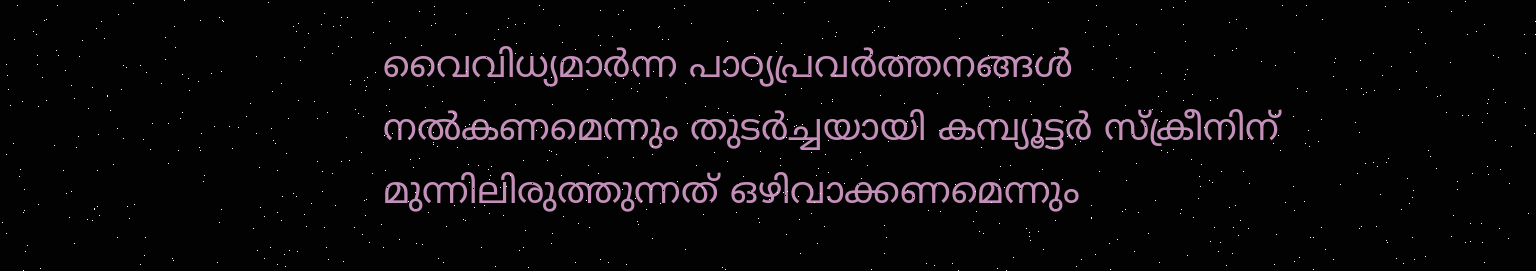വൈവിധ്യമാർന്ന പാഠ്യപ്രവർത്തനങ്ങൾ നൽകണമെന്നും തുടർച്ചയായി കമ്പ്യൂട്ടർ സ്ക്രീനിന് മുന്നിലിരുത്തുന്നത് ഒഴിവാക്കണമെന്നും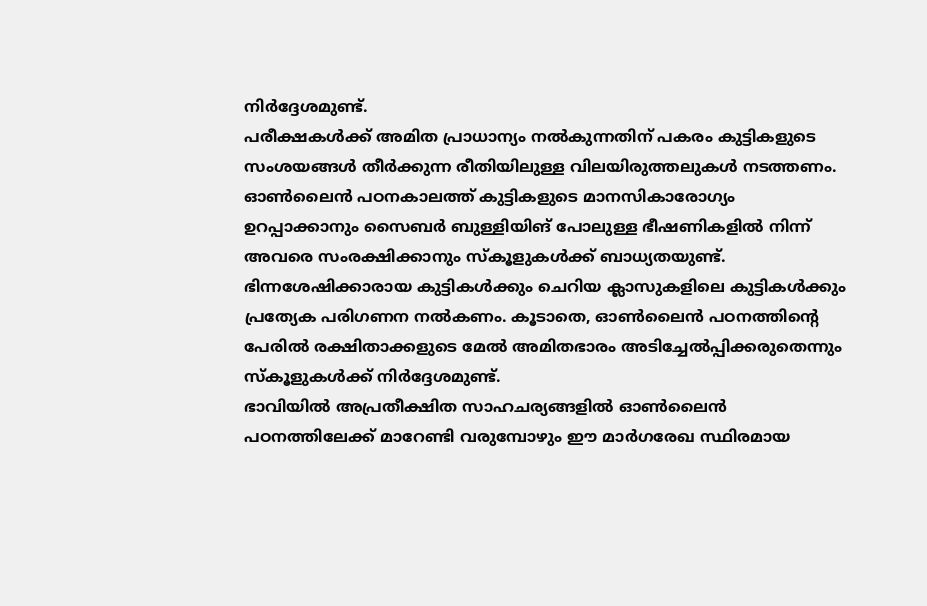നിർദ്ദേശമുണ്ട്.
പരീക്ഷകൾക്ക് അമിത പ്രാധാന്യം നൽകുന്നതിന് പകരം കുട്ടികളുടെ സംശയങ്ങൾ തീർക്കുന്ന രീതിയിലുള്ള വിലയിരുത്തലുകൾ നടത്തണം. ഓൺലൈൻ പഠനകാലത്ത് കുട്ടികളുടെ മാനസികാരോഗ്യം ഉറപ്പാക്കാനും സൈബർ ബുള്ളിയിങ് പോലുള്ള ഭീഷണികളിൽ നിന്ന് അവരെ സംരക്ഷിക്കാനും സ്കൂളുകൾക്ക് ബാധ്യതയുണ്ട്. ഭിന്നശേഷിക്കാരായ കുട്ടികൾക്കും ചെറിയ ക്ലാസുകളിലെ കുട്ടികൾക്കും പ്രത്യേക പരിഗണന നൽകണം. കൂടാതെ, ഓൺലൈൻ പഠനത്തിന്റെ പേരിൽ രക്ഷിതാക്കളുടെ മേൽ അമിതഭാരം അടിച്ചേൽപ്പിക്കരുതെന്നും സ്കൂളുകൾക്ക് നിർദ്ദേശമുണ്ട്.
ഭാവിയിൽ അപ്രതീക്ഷിത സാഹചര്യങ്ങളിൽ ഓൺലൈൻ പഠനത്തിലേക്ക് മാറേണ്ടി വരുമ്പോഴും ഈ മാർഗരേഖ സ്ഥിരമായ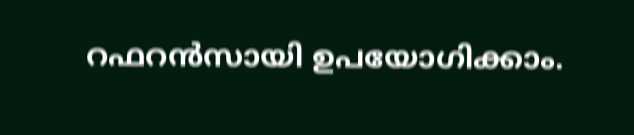റഫറൻസായി ഉപയോഗിക്കാം.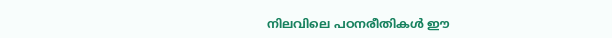നിലവിലെ പഠനരീതികൾ ഈ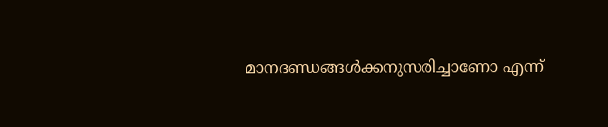മാനദണ്ഡങ്ങൾക്കനുസരിച്ചാണോ എന്ന്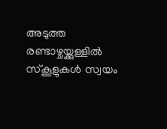അടുത്ത രണ്ടാഴ്ചയ്ക്കുള്ളിൽ സ്കൂളുകൾ സ്വയം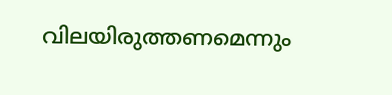വിലയിരുത്തണമെന്നും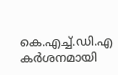കെ.എച്ച്.ഡി.എ കർശനമായി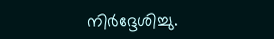നിർദ്ദേശിച്ചു.